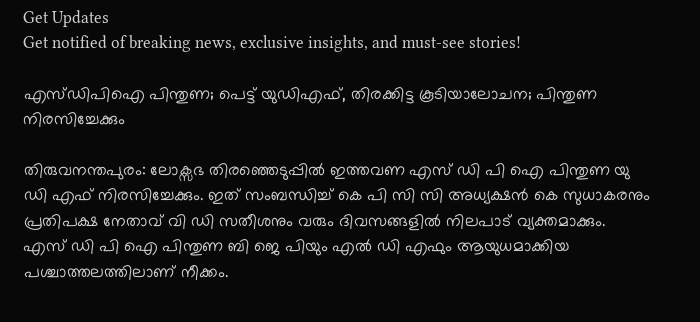Get Updates
Get notified of breaking news, exclusive insights, and must-see stories!

എസ്ഡിപിഐ പിന്തുണ; പെട്ട് യുഡിഎഫ്, തിരക്കിട്ട കൂടിയാലോചന; പിന്തുണ നിരസിച്ചേക്കും

തിരുവനന്തപുരം: ലോക്സഭ തിരഞ്ഞെടുപ്പിൽ ഇത്തവണ എസ് ഡി പി ഐ പിന്തുണ യു ഡി എഫ് നിരസിച്ചേക്കും. ഇത് സംബന്ധിച്ച് കെ പി സി സി അധ്യക്ഷൻ കെ സുധാകരനും പ്രതിപക്ഷ നേതാവ് വി ഡി സതീശനും വരും ദിവസങ്ങളിൽ നിലപാട് വ്യക്തമാക്കും. എസ് ഡി പി ഐ പിന്തുണ ബി ജെ പിയും എൽ ഡി എഫും ആയുധമാക്കിയ പശ്ചാത്തലത്തിലാണ് നീക്കം.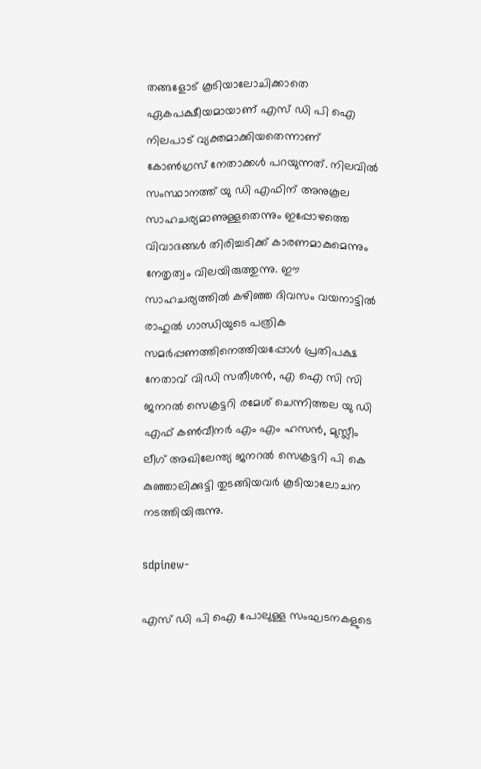തങ്ങളോട് കൂടിയാലോചിക്കാതെ ഏകപക്ഷീയമായാണ് എസ് ഡി പി ഐ നിലപാട് വ്യക്തമാക്കിയതെന്നാണ് കോൺഗ്രസ് നേതാക്കൾ പറയുന്നത്. നിലവിൽ സംസ്ഥാനത്ത് യു ഡി എഫിന് അനുകൂല സാഹചര്യമാണുള്ളതെന്നും ഇപ്പോഴത്തെ വിവാദങ്ങൾ തിരിച്ചടിക്ക് കാരണമാകുമെന്നും നേതൃത്വം വിലയിരുത്തുന്നു. ഈ സാഹചര്യത്തിൽ കഴിഞ്ഞ ദിവസം വയനാട്ടിൽ രാഹുൽ ഗാന്ധിയുടെ പത്രിക സമർപ്പണത്തിനെത്തിയപ്പോൾ പ്രതിപക്ഷ നേതാവ് വിഡി സതീശൻ, എ ഐ സി സി ജനറൽ സെക്രട്ടറി രമേശ് ചെന്നിത്തല യു ഡി എഫ് കൺവീനർ എം എം ഹസൻ, മുസ്ലീം ലീഗ് അഖിലേന്ത്യ ജനറൽ സെക്രട്ടറി പി കെ കുഞ്ഞാലിക്കുട്ടി തുടങ്ങിയവർ കൂടിയാലോചന നടത്തിയിരുന്നു.

sdpinew-

എസ് ഡി പി ഐ പോലുള്ള സംഘടനകളുടെ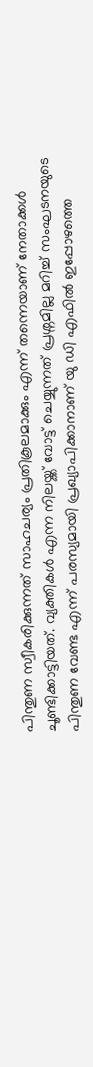പിന്തുണ സ്വീകരിക്കുന്നത് സാഹചര്യം പ്രതികൂലമാക്കും എന്ന് തന്നെയാണ് നേതാക്കൾ ചൂണ്ടിക്കാട്ടിയത്. വ്യക്തികൾ എന്ന നിലയ്ക്ക് വോട്ട് ചെയ്യുന്നത് പ്രശ്നമില്ല മറിച്ച് സംഘടനയുടെ പിന്തുണ വേണ്ട എന്ന് പരസ്യമായി പ്രഖ്യാപിക്കാനാണ് യു ഡി എഫിൽ ഇപ്പോഴത്തെ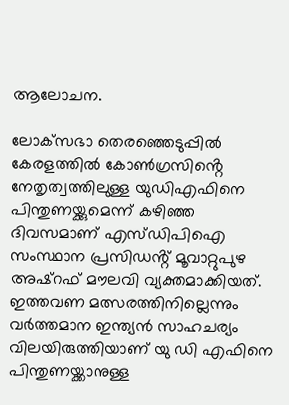ആലോചന.

ലോക്‌സഭാ തെരഞ്ഞെടുപ്പിൽ കേരളത്തിൽ കോൺഗ്രസിൻ്റെ നേതൃത്വത്തിലുള്ള യുഡിഎഫിനെ പിന്തുണയ്ക്കുമെന്ന് കഴിഞ്ഞ ദിവസമാണ് എസ്ഡിപിഐ സംസ്ഥാന പ്രസിഡൻ്റ് മൂവാറ്റുപുഴ അഷ്റഫ് മൗലവി വ്യക്തമാക്കിയത്. ഇത്തവണ മത്സരത്തിനില്ലെന്നും വർത്തമാന ഇന്ത്യൻ സാഹചര്യം വിലയിരുത്തിയാണ് യു ഡി എഫിനെ പിന്തുണയ്ക്കാനുള്ള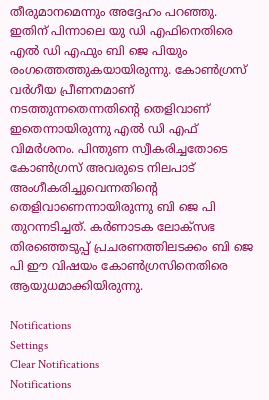തീരുമാനമെന്നും അദ്ദേഹം പറഞ്ഞു. ഇതിന് പിന്നാലെ യു ഡി എഫിനെതിരെ എൽ ഡി എഫും ബി ജെ പിയും രംഗത്തെത്തുകയായിരുന്നു. കോൺഗ്രസ് വർഗീയ പ്രീണനമാണ് നടത്തുന്നതെന്നതിന്റെ തെളിവാണ് ഇതെന്നായിരുന്നു എൽ ഡി എഫ് വിമർശനം. പിന്തുണ സ്വീകരിച്ചതോടെ കോൺഗ്രസ് അവരുടെ നിലപാട് അംഗീകരിച്ചുവെന്നതിന്റെ തെളിവാണെന്നായിരുന്നു ബി ജെ പി തുറന്നടിച്ചത്. കർണാടക ലോക്സഭ തിരഞ്ഞെടുപ്പ് പ്രചരണത്തിലടക്കം ബി ജെ പി ഈ വിഷയം കോൺഗ്രസിനെതിരെ ആയുധമാക്കിയിരുന്നു.

Notifications
Settings
Clear Notifications
Notifications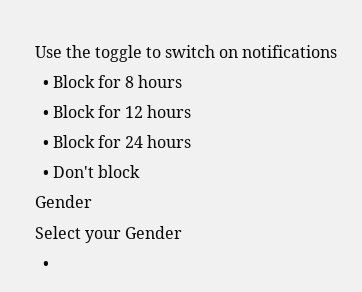Use the toggle to switch on notifications
  • Block for 8 hours
  • Block for 12 hours
  • Block for 24 hours
  • Don't block
Gender
Select your Gender
  •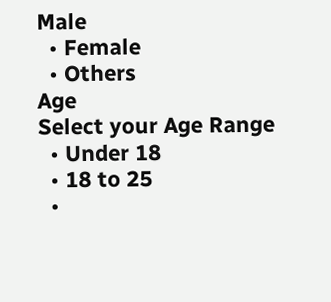Male
  • Female
  • Others
Age
Select your Age Range
  • Under 18
  • 18 to 25
  •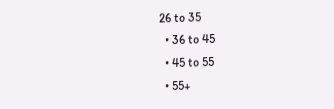26 to 35
  • 36 to 45
  • 45 to 55
  • 55+